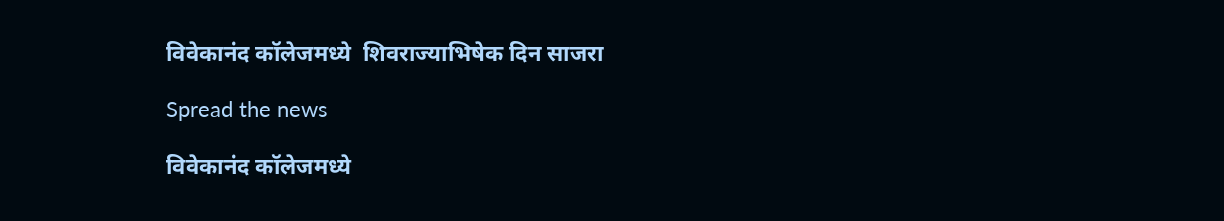विवेकानंद कॉलेजमध्ये  शिवराज्याभिषेक दिन साजरा

Spread the news

विवेकानंद कॉलेजमध्ये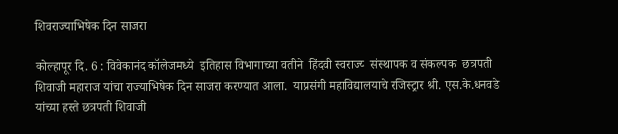शिवराज्याभिषेक दिन साजरा

कोल्हापूर दि. 6 : विवेकानंद कॉलेजमध्ये  इतिहास विभागाच्या वतीने  हिंदवी स्वराज्य्‍  संस्थापक व संकल्पक  छत्रपती शिवाजी महाराज यांचा राज्याभिषेक दिन साजरा करण्यात आला.  याप्रसंगी महाविद्यालयाचे रजिस्ट्रार श्री. एस.के.धनवडे    यांच्या हस्ते छत्रपती शिवाजी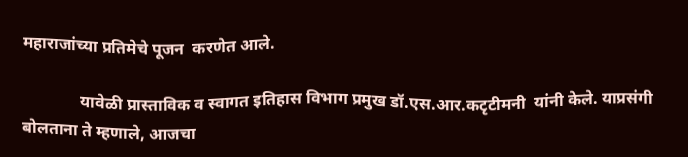महाराजांच्या प्रतिमेचे पूजन  करणेत आले.

              यावेळी प्रास्ताविक व स्वागत इतिहास विभाग प्रमुख डॉ.एस.आर.कटृटीमनी  यांनी केले. याप्रसंगी  बोलताना ते म्हणाले, आजचा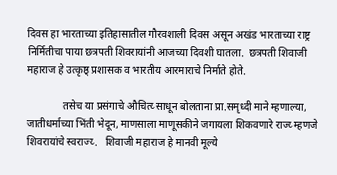दिवस हा भारताच्या इतिहासातील गौरवशाली दिवस असून अखंड भारताच्या राष्ट्र निर्मितीचा पाया छत्रपती शिवरायांनी आजच्या दिवशी घातला.  छत्रपती शिवाजी महाराज हे उत्कृष्ठ् प्रशासक व भारतीय आरमाराचे निर्माते होते.

              तसेच या प्रसंगाचे औचित्य्‍ साधून बोलताना प्रा.समृध्दी माने म्हणाल्या, जातीधर्माच्या भिंती भेदून, माणसाला माणूसकीने जगायला शिकवणारे राज्य्‍ म्हणजे शिवरायांचे स्वराज्य्‍.   शिवाजी महाराज हे मानवी मूल्ये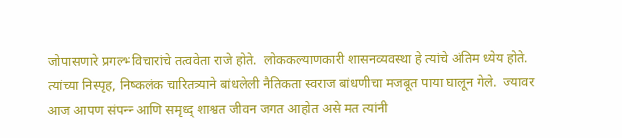जोपासणारे प्रगल्भ्‍ विचारांचे तत्ववेता राजे होते.  लोककल्याणकारी शासनव्यवस्था हे त्यांचे अंतिम ध्येय होते.  त्यांच्या निस्पृह, निष्कलंक चारितत्र्याने बांधलेली नैतिकता स्वराज बांधणीचा मजबूत पाया घालून गेले.  ज्यावर आज आपण संपन्न्‍ आणि समृध्द् शाश्वत जीवन जगत आहोत असे मत त्यांनी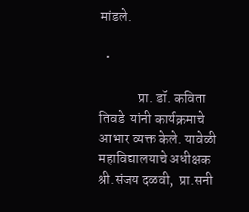मांडले.

  •

              प्रा. डॉ. कविता तिवडे  यांनी कार्यक्रमाचे आभार व्यक्त केले. यावेळी   महाविद्यालयाचे अधीक्षक श्री.संजय दळवी,  प्रा.सनी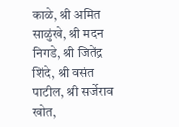काळे, श्री अमित साळुंखे, श्री मदन निगडे, श्री जितेंद्र शिंदे, श्री वसंत पाटील, श्री सर्जेराव खोत,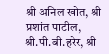श्री अनिल खोत, श्री प्रशांत पाटील, श्री.पी.बी.हरेर, श्री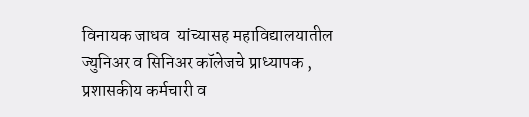विनायक जाधव  यांच्यासह महाविद्यालयातील ज्युनिअर व सिनिअर कॉलेजचे प्राध्यापक , प्रशासकीय कर्मचारी व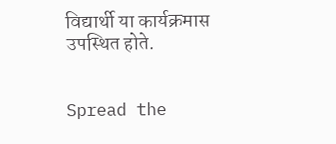विद्यार्थी या कार्यक्रमास उपस्थित होते.


Spread the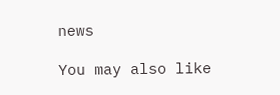news

You may also like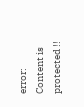error: Content is protected !!